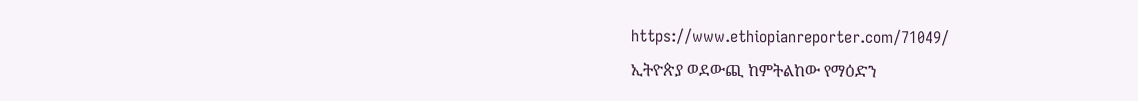https://www.ethiopianreporter.com/71049/
ኢትዮጵያ ወደውጪ ከምትልከው የማዕድን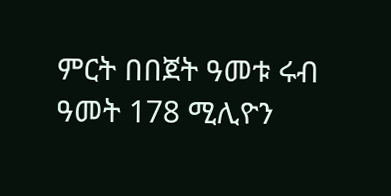ምርት በበጀት ዓመቱ ሩብ ዓመት 178 ሚሊዮን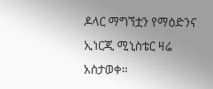ዶላር ማግኘቷን የማዕድንና ኢነርጂ ሚኒስቴር ዛሬ አስታወቀ።